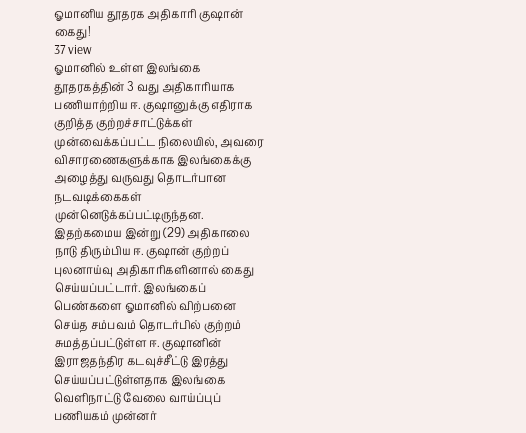ஓமானிய தூதரக அதிகாரி குஷான் கைது!
37 view
ஓமானில் உள்ள இலங்கை தூதரகத்தின் 3 வது அதிகாரியாக பணியாற்றிய ஈ. குஷானுக்கு எதிராக குறித்த குற்றச்சாட்டுக்கள் முன்வைக்கப்பட்ட நிலையில், அவரை விசாரணைகளுக்காக இலங்கைக்கு அழைத்து வருவது தொடர்பான நடவடிக்கைகள் முன்னெடுக்கப்பட்டிருந்தன. இதற்கமைய இன்று (29) அதிகாலை நாடு திரும்பிய ஈ. குஷான் குற்றப் புலனாய்வு அதிகாரிகளினால் கைது செய்யப்பட்டார். இலங்கைப் பெண்களை ஓமானில் விற்பனை செய்த சம்பவம் தொடர்பில் குற்றம் சுமத்தப்பட்டுள்ள ஈ. குஷானின் இராஜதந்திர கடவுச்சீட்டு இரத்து செய்யப்பட்டுள்ளதாக இலங்கை வெளிநாட்டு வேலை வாய்ப்புப் பணியகம் முன்னர்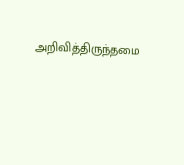அறிவித்திருந்தமை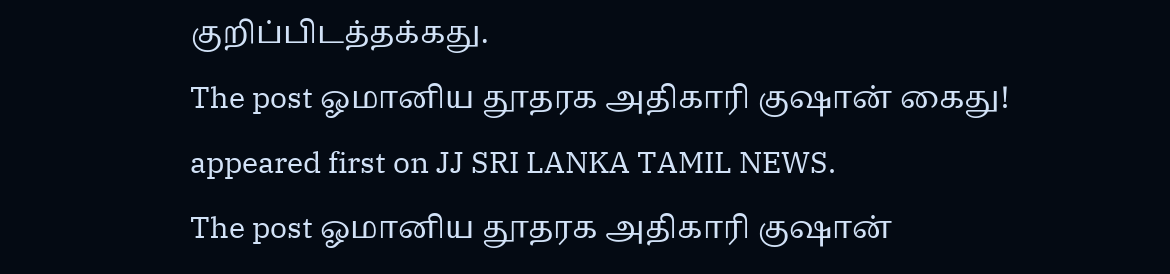குறிப்பிடத்தக்கது.
The post ஓமானிய தூதரக அதிகாரி குஷான் கைது! appeared first on JJ SRI LANKA TAMIL NEWS.
The post ஓமானிய தூதரக அதிகாரி குஷான்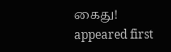கைது! appeared first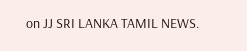on JJ SRI LANKA TAMIL NEWS.